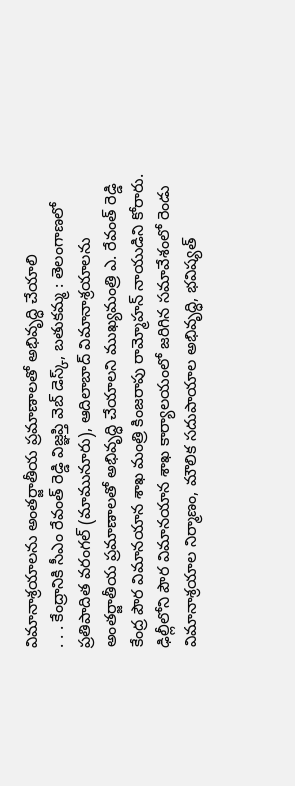విమానాశ్రయాలను అంతర్జాతీయ ప్రమాణాలతో అభివృద్ధి చేయాలి
. . . కేంద్రానికి సీఎం రేవంత్ రెడ్డి విజ్ఞప్తి వెబ్ డెస్క్, బతుకమ్మ : తెలంగాణలో ప్రతిపాదిత వరంగల్ (మామునూరు), ఆదిలాబాద్ విమానాశ్రయాలను అంతర్జాతీయ ప్రమాణాలతో అభివృద్ధి చేయాలని ముఖ్యమంత్రి ఎ. రేవంత్ రెడ్డి కేంద్ర పౌర విమానయాన శాఖ మంత్రి కింజరాపు రామ్మోహన్ నాయుడిని కోరారు. ఢిల్లీలోని పౌర విమానయాన శాఖ కార్యాలయంలో జరిగిన సమావేశంలో రెండు విమానాశ్రయాల నిర్మాణం, మౌలిక సదుపాయాల అభివృద్ధి, భవిష్యత్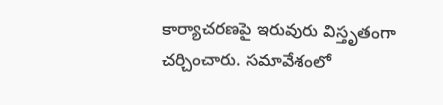కార్యాచరణపై ఇరువురు విస్తృతంగా చర్చించారు. సమావేశంలో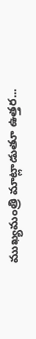ముఖ్యమంత్రి మాట్లాడుతూ ఉత్తర...